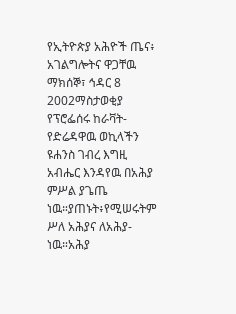የኢትዮጵያ አሕዮች ጤና፥ አገልግሎትና ዋጋቸዉ
ማክሰኞ፣ ኅዳር 8 2002ማስታወቂያ
የፕሮፌሰሩ ከራቫት-የድሬዳዋዉ ወኪላችን ዩሐንስ ገብረ እግዚ አብሔር እንዳየዉ በአሕያ ምሥል ያጌጤ ነዉ።ያጠኑት፥የሚሠሩትም ሥለ አሕያና ለአሕያ-ነዉ።አሕያ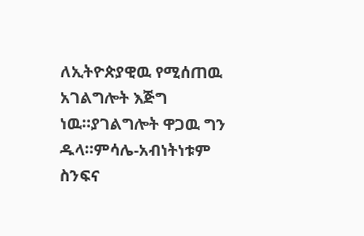ለኢትዮጵያዊዉ የሚሰጠዉ አገልግሎት እጅግ ነዉ።ያገልግሎት ዋጋዉ ግን ዱላ።ምሳሌ-አብነትነቱም ስንፍና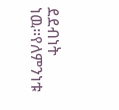ደደብነት ነዉ።የለምንነቱ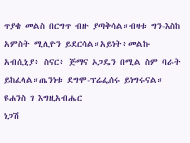ጥያቄ መልስ በርግጥ ብዙ ያጣቅሳል።ብዛቱ ግን-እስከ አምስት ሚሊዮን ይደርሳል።አይነት፥መልኩ አብሲኒያ፥ ስናር፥ ጅማና ኦጋዴን በሚል ስም ባራት ይከፈላል።ጤንነቱ ደግሞ-ፕሬፌሰሩ ይነግሩናል።
ዩሐንስ ገ እግዚአብሔር
ነጋሽ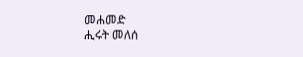መሐመድ
ሒሩት መለሰ